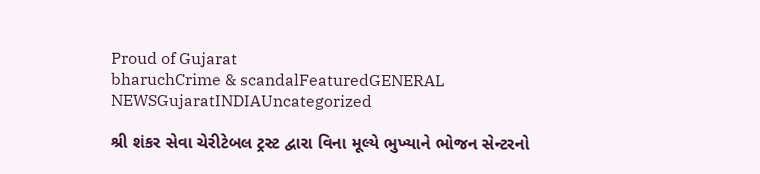Proud of Gujarat
bharuchCrime & scandalFeaturedGENERAL NEWSGujaratINDIAUncategorized

શ્રી શંકર સેવા ચેરીટેબલ ટ્રસ્ટ દ્વારા વિના મૂલ્યે ભુખ્યાને ભોજન સેન્ટરનો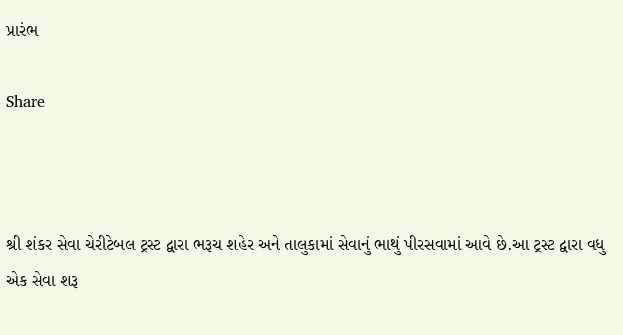પ્રારંભ

Share



શ્રી શંકર સેવા ચેરીટેબલ ટ્રસ્ટ દ્વારા ભરૂચ શહેર અને તાલુકામાં સેવાનું ભાથું પીરસવામાં આવે છે.આ ટ્રસ્ટ દ્વારા વધુ એક સેવા શરૂ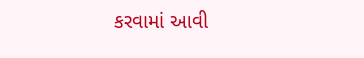કરવામાં આવી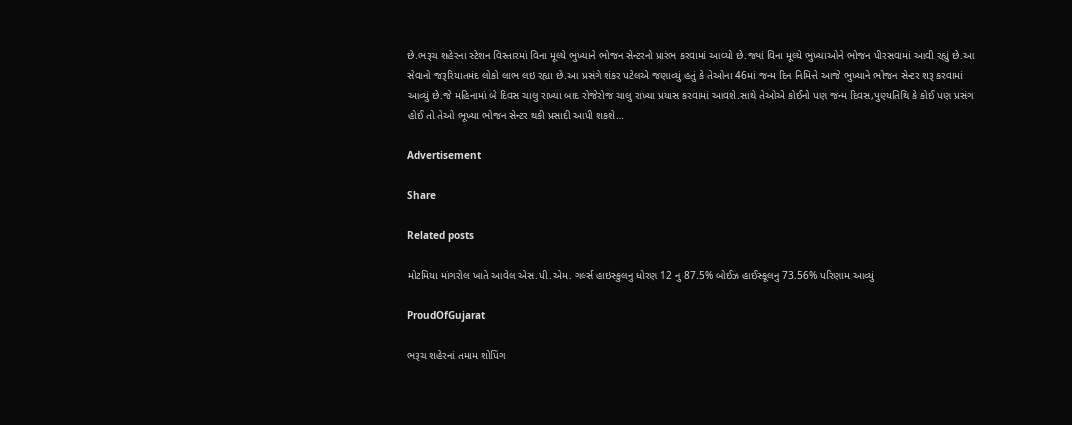છે.ભરૂચ શહેરના સ્ટેશન વિસ્તારમાં વિના મૂલ્યે ભુખ્યાને ભોજન સેન્ટરનો પ્રારંભ કરવામાં આવ્યો છે.જ્યાં વિના મૂલ્યે ભુખ્યાઓને ભોજન પીરસવામાં આવી રહ્યું છે.આ સેવાનો જરૂરિયાતમંદ લોકો લાભ લઇ રહ્યા છે.આ પ્રસંગે શંકર પટેલએ જણાવ્યું હતું કે તેઓના 46માં જન્મ દિન નિમિત્તે આજે ભુખ્યાને ભોજન સેન્ટર શરૂ કરવામાં આવ્યું છે.જે મહિનામાં બે દિવસ ચાલુ રાખ્યા બાદ રોજેરોજ ચાલુ રાખ્યા પ્રયાસ કરવામાં આવશે.સાથે તેઓએ કોઈનો પણ જન્મ દિવસ,પુણ્યતિથિ કે કોઈ પણ પ્રસંગ હોઈ તો તેઓ ભૂખ્યા ભોજન સેન્ટર થકી પ્રસાદી આપી શકશે…

Advertisement

Share

Related posts

મોટમિયા માંગરોલ ખાતે આવેલ એસ.પી.એમ. ગર્લ્સ હાઇસ્કુલનુ ધોરણ 12 નુ 87.5% બોઈઝ હાઈસ્કૂલનુ 73.56% પરિણામ આવ્યું

ProudOfGujarat

ભરૂચ શહેરનાં તમામ શોપિંગ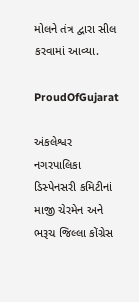મોલને તંત્ર દ્વારા સીલ કરવામાં આવ્યા.

ProudOfGujarat

અંકલેશ્વર નગરપાલિકા ડિસ્પેનસરી કમિટીનાં માજી ચેરમેન અને ભરૂચ જિલ્લા કોંગ્રેસ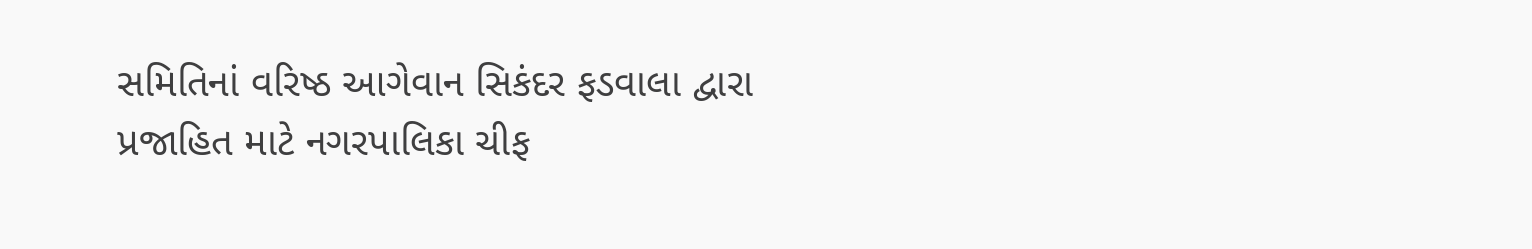સમિતિનાં વરિષ્ઠ આગેવાન સિકંદર ફડવાલા દ્વારા પ્રજાહિત માટે નગરપાલિકા ચીફ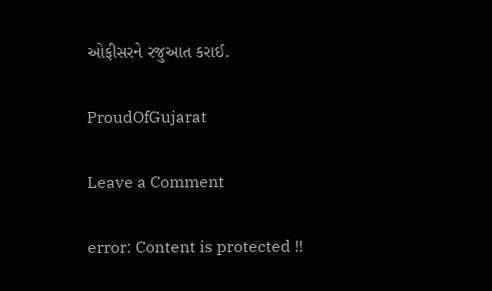ઓફીસરને રજુઆત કરાઈ.

ProudOfGujarat

Leave a Comment

error: Content is protected !!